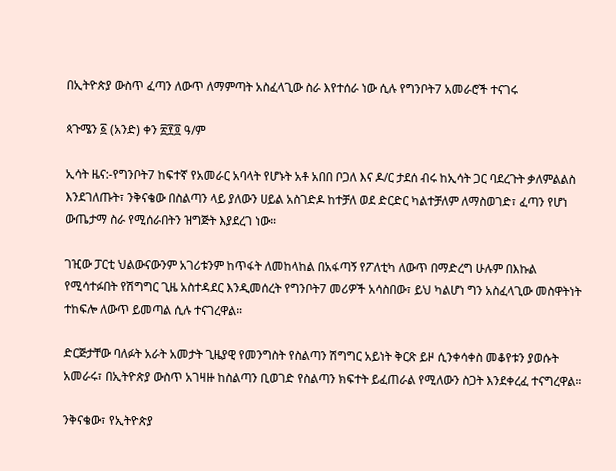በኢትዮጵያ ውስጥ ፈጣን ለውጥ ለማምጣት አስፈላጊው ስራ እየተሰራ ነው ሲሉ የግንቦት7 አመራሮች ተናገሩ

ጳጉሜን ፩ (አንድ) ቀን ፳፻፬ ዓ/ም

ኢሳት ዜና:-የግንቦት7 ከፍተኛ የአመራር አባላት የሆኑት አቶ አበበ ቦጋለ እና ዶ/ር ታደሰ ብሩ ከኢሳት ጋር ባደረጉት ቃለምልልስ እንደገለጡት፣ ንቅናቄው በስልጣን ላይ ያለውን ሀይል አስገድዶ ከተቻለ ወደ ድርድር ካልተቻለም ለማስወገድ፣ ፈጣን የሆነ ውጤታማ ስራ የሚሰራበትን ዝግጅት እያደረገ ነው።

ገዢው ፓርቲ ህልውናውንም አገሪቱንም ከጥፋት ለመከላከል በአፋጣኝ የፖለቲካ ለውጥ በማድረግ ሁሉም በእኩል የሚሳተፉበት የሽግግር ጊዜ አስተዳደር እንዲመሰረት የግንቦት7 መሪዎች አሳስበው፣ ይህ ካልሆነ ግን አስፈላጊው መስዋትነት ተከፍሎ ለውጥ ይመጣል ሲሉ ተናገረዋል።

ድርጅታቸው ባለፉት አራት አመታት ጊዜያዊ የመንግስት የስልጣን ሽግግር አይነት ቅርጽ ይዞ ሲንቀሳቀስ መቆየቱን ያወሱት አመራሩ፣ በኢትዮጵያ ውስጥ አገዛዙ ከስልጣን ቢወገድ የስልጣን ክፍተት ይፈጠራል የሚለውን ስጋት እንደቀረፈ ተናግረዋል።

ንቅናቄው፣ የኢትዮጵያ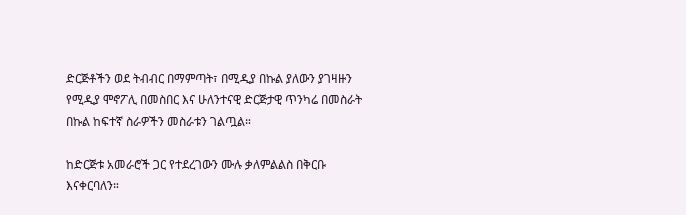ድርጅቶችን ወደ ትብብር በማምጣት፣ በሚዲያ በኩል ያለውን ያገዛዙን የሚዲያ ሞኖፖሊ በመስበር እና ሁለንተናዊ ድርጅታዊ ጥንካሬ በመስራት በኩል ከፍተኛ ስራዎችን መስራቱን ገልጧል።

ከድርጅቱ አመራሮች ጋር የተደረገውን ሙሉ ቃለምልልስ በቅርቡ እናቀርባለን።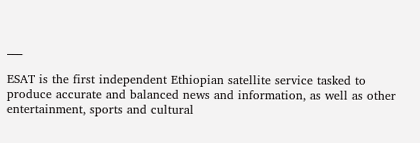___

ESAT is the first independent Ethiopian satellite service tasked to produce accurate and balanced news and information, as well as other entertainment, sports and cultural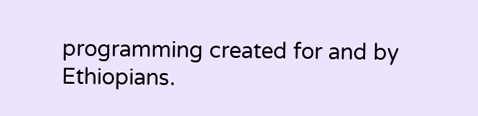programming created for and by Ethiopians.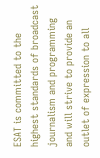ESAT is committed to the highest standards of broadcast journalism and programming and will strive to provide an outlet of expression to all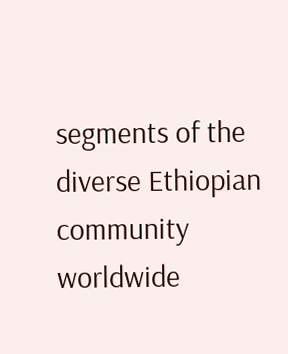segments of the diverse Ethiopian community worldwide